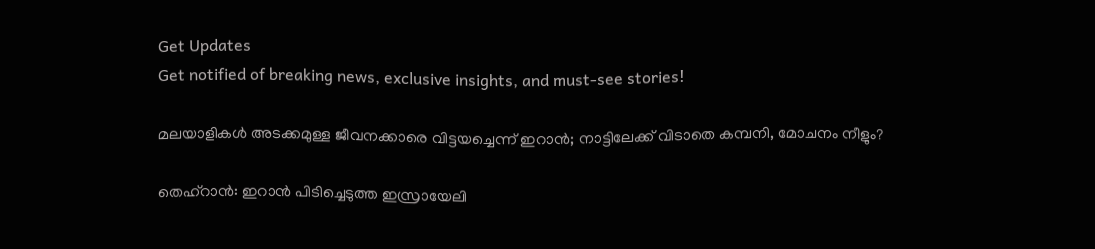Get Updates
Get notified of breaking news, exclusive insights, and must-see stories!

മലയാളികള്‍ അടക്കമുള്ള ജീവനക്കാരെ വിട്ടയച്ചെന്ന് ഇറാന്‍; നാട്ടിലേക്ക് വിടാതെ കമ്പനി, മോചനം നീളും?

തെഹ്റാന്‍: ഇറാന്‍ പിടിച്ചെടുത്ത ഇസ്രായേലി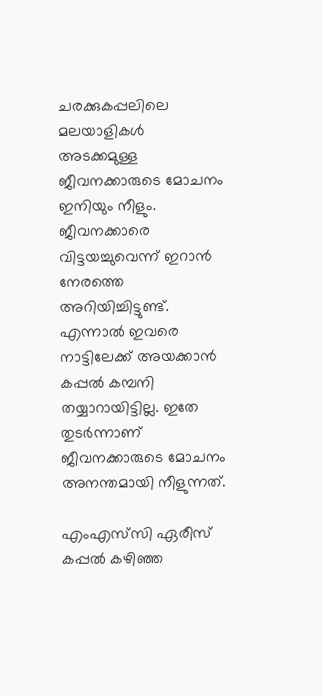ചരക്കുകപ്പലിലെ മലയാളികള്‍ അടക്കമുള്ള ജീവനക്കാരുടെ മോചനം ഇനിയും നീളും. ജീവനക്കാരെ വിട്ടയച്ചുവെന്ന് ഇറാന്‍ നേരത്തെ അറിയിച്ചിട്ടുണ്ട്. എന്നാല്‍ ഇവരെ നാട്ടിലേക്ക് അയക്കാന്‍ കപ്പല്‍ കമ്പനി തയ്യാറായിട്ടില്ല. ഇതേ തുടര്‍ന്നാണ് ജീവനക്കാരുടെ മോചനം അനന്തമായി നീളുന്നത്.

എംഎസ്‌സി ഏരീസ് കപ്പല്‍ കഴിഞ്ഞ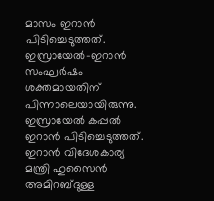മാസം ഇറാന്‍ പിടിച്ചെടുത്തത്. ഇസ്രായേല്‍-ഇറാന്‍ സംഘര്‍ഷം ശക്തമായതിന് പിന്നാലെയായിരുന്നു. ഇസ്രായേല്‍ കപ്പല്‍ ഇറാന്‍ പിടിച്ചെടുത്തത്. ഇറാന്‍ വിദേശകാര്യ മന്ത്രി ഹുസൈന്‍ അമിറബ്ദുള്ള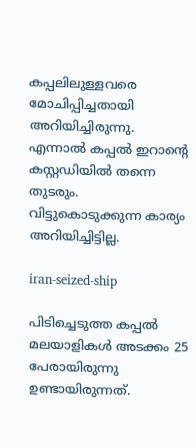കപ്പലിലുള്ളവരെ മോചിപ്പിച്ചതായി അറിയിച്ചിരുന്നു. എന്നാല്‍ കപ്പല്‍ ഇറാന്റെ കസ്റ്റഡിയില്‍ തന്നെ തുടരും. വിട്ടുകൊടുക്കുന്ന കാര്യം അറിയിച്ചിട്ടില്ല.

iran-seized-ship

പിടിച്ചെടുത്ത കപ്പല്‍ മലയാളികള്‍ അടക്കം 25 പേരായിരുന്നു ഉണ്ടായിരുന്നത്.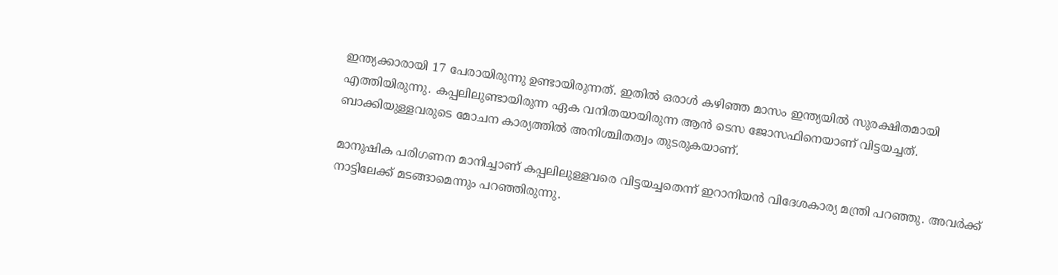ഇന്ത്യക്കാരായി 17 പേരായിരുന്നു ഉണ്ടായിരുന്നത്. ഇതില്‍ ഒരാള്‍ കഴിഞ്ഞ മാസം ഇന്ത്യയില്‍ സുരക്ഷിതമായി എത്തിയിരുന്നു. കപ്പലിലുണ്ടായിരുന്ന ഏക വനിതയായിരുന്ന ആന്‍ ടെസ ജോസഫിനെയാണ് വിട്ടയച്ചത്. ബാക്കിയുള്ളവരുടെ മോചന കാര്യത്തില്‍ അനിശ്ചിതത്വം തുടരുകയാണ്.

മാനുഷിക പരിഗണന മാനിച്ചാണ് കപ്പലിലുള്ളവരെ വിട്ടയച്ചതെന്ന് ഇറാനിയന്‍ വിദേശകാര്യ മന്ത്രി പറഞ്ഞു. അവര്‍ക്ക് നാട്ടിലേക്ക് മടങ്ങാമെന്നും പറഞ്ഞിരുന്നു.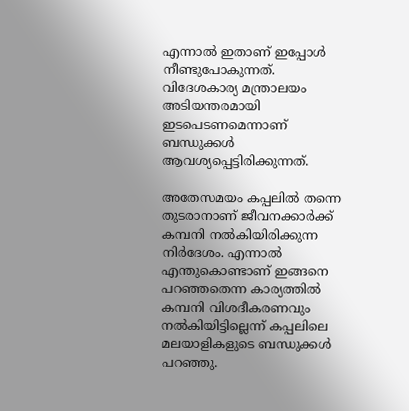എന്നാല്‍ ഇതാണ് ഇപ്പോള്‍ നീണ്ടുപോകുന്നത്. വിദേശകാര്യ മന്ത്രാലയം അടിയന്തരമായി ഇടപെടണമെന്നാണ് ബന്ധുക്കള്‍ ആവശ്യപ്പെട്ടിരിക്കുന്നത്.

അതേസമയം കപ്പലില്‍ തന്നെ തുടരാനാണ് ജീവനക്കാര്‍ക്ക് കമ്പനി നല്‍കിയിരിക്കുന്ന നിര്‍ദേശം. എന്നാല്‍ എന്തുകൊണ്ടാണ് ഇങ്ങനെ പറഞ്ഞതെന്ന കാര്യത്തില്‍ കമ്പനി വിശദീകരണവും നല്‍കിയിട്ടില്ലെന്ന് കപ്പലിലെ മലയാളികളുടെ ബന്ധുക്കള്‍ പറഞ്ഞു.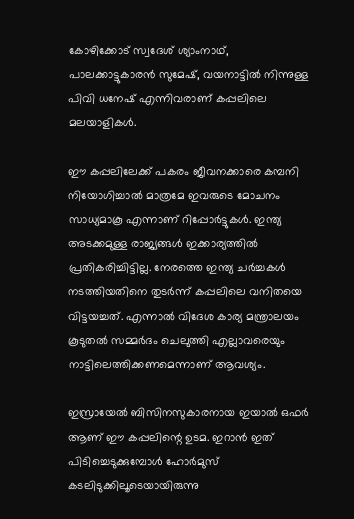കോഴിക്കോട് സ്വദേശ് ശ്യാംനാഥ്, പാലക്കാട്ടുകാരന്‍ സുമേഷ്, വയനാട്ടില്‍ നിന്നുള്ള പിവി ധനേഷ് എന്നിവരാണ് കപ്പലിലെ മലയാളികള്‍.

ഈ കപ്പലിലേക്ക് പകരം ജീവനക്കാരെ കമ്പനി നിയോഗിച്ചാല്‍ മാത്രമേ ഇവരുടെ മോചനം സാധ്യമാകൂ എന്നാണ് റിപ്പോര്‍ട്ടുകള്‍. ഇന്ത്യ അടക്കമുള്ള രാജ്യങ്ങള്‍ ഇക്കാര്യത്തില്‍ പ്രതികരിച്ചിട്ടില്ല. നേരത്തെ ഇന്ത്യ ചര്‍ച്ചകള്‍ നടത്തിയതിനെ തുടര്‍ന്ന് കപ്പലിലെ വനിതയെ വിട്ടയച്ചത്. എന്നാല്‍ വിദേശ കാര്യ മന്ത്രാലയം കൂടുതല്‍ സമ്മര്‍ദം ചെലുത്തി എല്ലാവരെയും നാട്ടിലെത്തിക്കണമെന്നാണ് ആവശ്യം.

ഇസ്രായേല്‍ ബിസിനസുകാരനായ ഇയാല്‍ ഒഫര്‍ ആണ് ഈ കപ്പലിന്റെ ഉടമ. ഇറാന്‍ ഇത് പിടിച്ചെടുക്കുമ്പോള്‍ ഹോര്‍മുസ് കടലിടുക്കിലൂടെയായിരുന്നു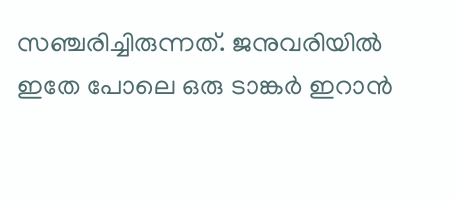സഞ്ചരിച്ചിരുന്നത്. ജനുവരിയില്‍ ഇതേ പോലെ ഒരു ടാങ്കര്‍ ഇറാന്‍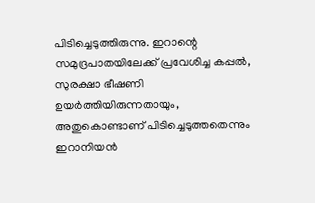പിടിച്ചെടുത്തിരുന്നു. ഇറാന്റെ സമുദ്രപാതയിലേക്ക് പ്രവേശിച്ച കപ്പല്‍, സുരക്ഷാ ഭീഷണി ഉയര്‍ത്തിയിരുന്നതായും, അതുകൊണ്ടാണ് പിടിച്ചെടുത്തതെന്നും ഇറാനിയന്‍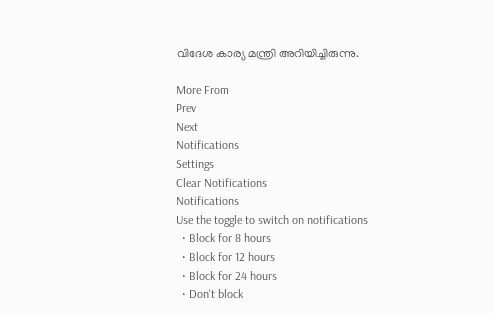വിദേശ കാര്യ മന്ത്രി അറിയിച്ചിരുന്നു.

More From
Prev
Next
Notifications
Settings
Clear Notifications
Notifications
Use the toggle to switch on notifications
  • Block for 8 hours
  • Block for 12 hours
  • Block for 24 hours
  • Don't block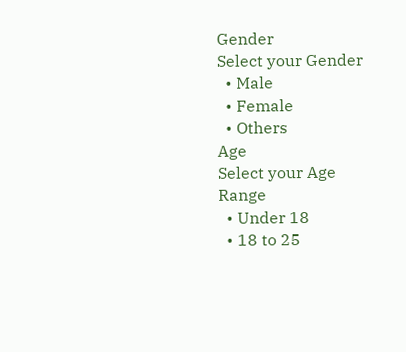Gender
Select your Gender
  • Male
  • Female
  • Others
Age
Select your Age Range
  • Under 18
  • 18 to 25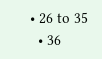• 26 to 35
  • 36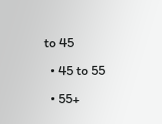to 45
  • 45 to 55
  • 55+